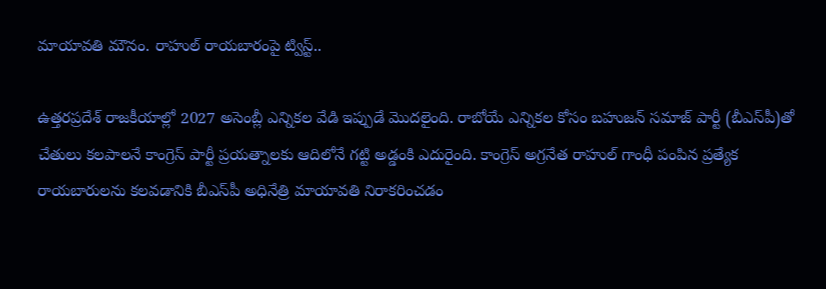మాయావతి మౌనం. రాహుల్ రాయబారంపై ట్విస్ట్..

ఉత్తరప్రదేశ్ రాజకీయాల్లో 2027 అసెంబ్లీ ఎన్నికల వేడి ఇప్పుడే మొదలైంది. రాబోయే ఎన్నికల కోసం బహుజన్ సమాజ్ పార్టీ (బీఎస్‌పీ)తో చేతులు కలపాలనే కాంగ్రెస్ పార్టీ ప్రయత్నాలకు ఆదిలోనే గట్టి అడ్డంకి ఎదురైంది. కాంగ్రెస్ అగ్రనేత రాహుల్ గాంధీ పంపిన ప్రత్యేక రాయబారులను కలవడానికి బీఎస్‌పీ అధినేత్రి మాయావతి నిరాకరించడం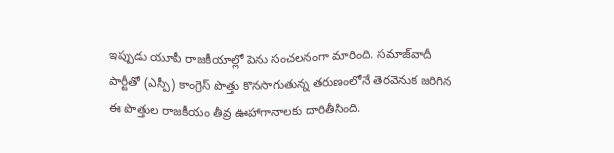ఇప్పుడు యూపీ రాజకీయాల్లో పెను సంచలనంగా మారింది. సమాజ్‌వాదీ పార్టీతో (ఎస్పీ) కాంగ్రెస్ పొత్తు కొనసాగుతున్న తరుణంలోనే తెరవెనుక జరిగిన ఈ పొత్తుల రాజకీయం తీవ్ర ఊహాగానాలకు దారితీసింది.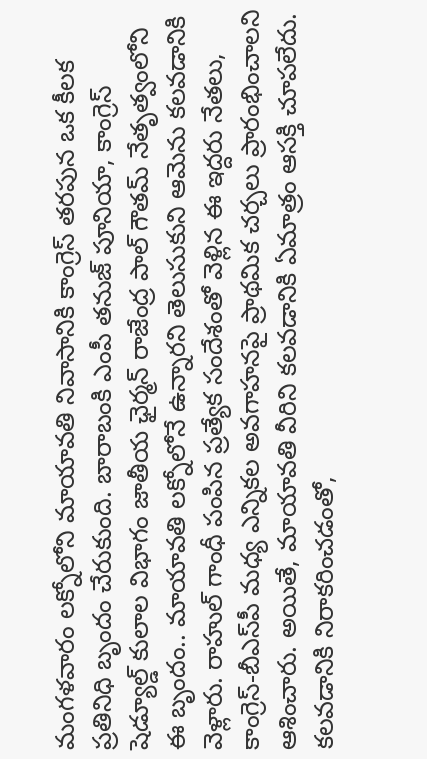మంగళవారం లక్నోలోని మాయావతి నివాసానికి కాంగ్రెస్ తరపున ఒక కీలక ప్రతినిధి బృందం చేరుకుంది. బారాబంకి ఎంపీ తనుజ్ పూనియా, కాంగ్రెస్ షెడ్యూల్డ్ కులాల విభాగం జాతీయ ఛైర్మన్ రాజేంద్ర పాల్ గౌతమ్ నేతృత్వంలోని ఈ బృందం.. మాయావతి లక్నోలోనే ఉన్నారని తెలుసుకుని ఆమెను కలవడానికి వెళ్లారు. రాహుల్ గాంధీ పంపిన ప్రత్యేక సందేశంతో వెళ్లిన ఈ ఇద్దరు నేతలు, కాంగ్రెస్-బీఎస్‌పీ మధ్య ఎన్నికల అవగాహనపై ప్రాథమిక చర్చలు ప్రారంభించాలని ఆశించారు. అయితే, మాయావతి వీరిని కలవడానికి ఏమాత్రం ఆసక్తి చూపలేదు. కలవడానికి నిరాకరించడంతో,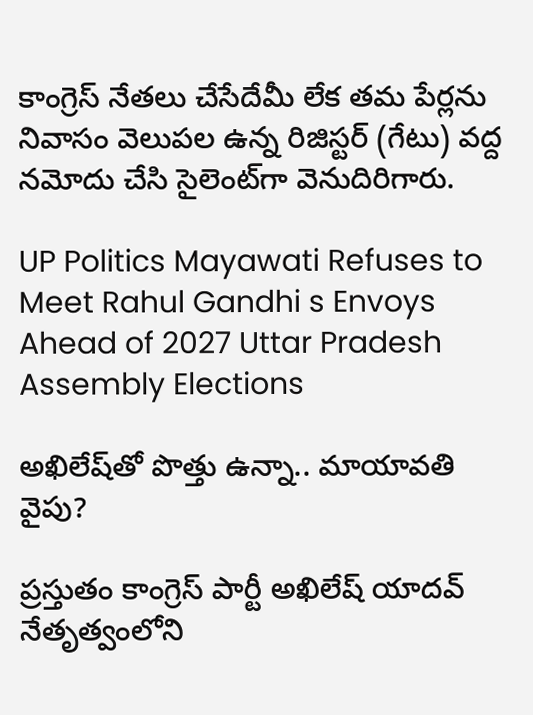కాంగ్రెస్ నేతలు చేసేదేమీ లేక తమ పేర్లను నివాసం వెలుపల ఉన్న రిజిస్టర్ (గేటు) వద్ద నమోదు చేసి సైలెంట్‌గా వెనుదిరిగారు.

UP Politics Mayawati Refuses to Meet Rahul Gandhi s Envoys Ahead of 2027 Uttar Pradesh Assembly Elections

అఖిలేష్‌తో పొత్తు ఉన్నా.. మాయావతి వైపు?

ప్రస్తుతం కాంగ్రెస్ పార్టీ అఖిలేష్ యాదవ్ నేతృత్వంలోని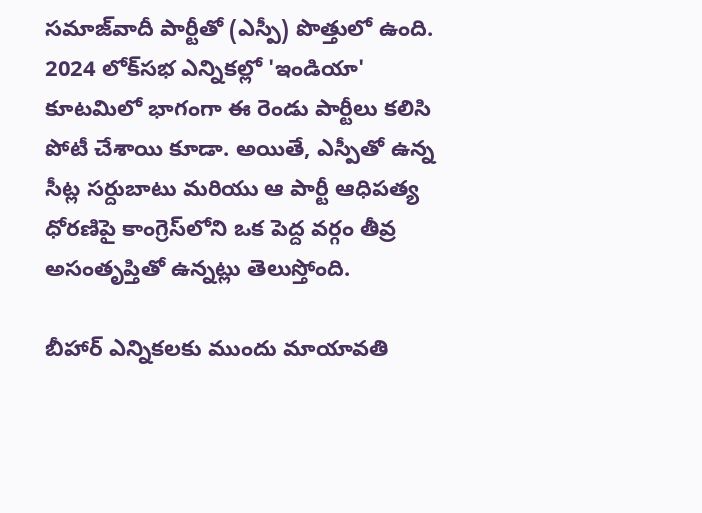సమాజ్‌వాదీ పార్టీతో (ఎస్పీ) పొత్తులో ఉంది. 2024 లోక్‌సభ ఎన్నికల్లో 'ఇండియా' కూటమిలో భాగంగా ఈ రెండు పార్టీలు కలిసి పోటీ చేశాయి కూడా. అయితే, ఎస్పీతో ఉన్న సీట్ల సర్దుబాటు మరియు ఆ పార్టీ ఆధిపత్య ధోరణిపై కాంగ్రెస్‌లోని ఒక పెద్ద వర్గం తీవ్ర అసంతృప్తితో ఉన్నట్లు తెలుస్తోంది.

బీహార్ ఎన్నికలకు ముందు మాయావతి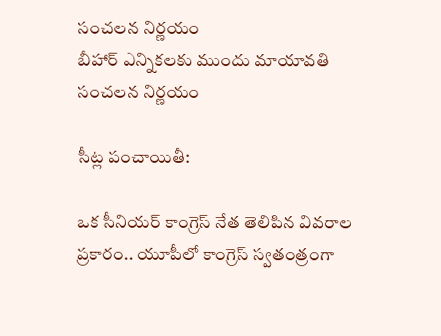సంచలన నిర్ణయం
బీహార్ ఎన్నికలకు ముందు మాయావతి సంచలన నిర్ణయం

సీట్ల పంచాయితీ:

ఒక సీనియర్ కాంగ్రెస్ నేత తెలిపిన వివరాల ప్రకారం.. యూపీలో కాంగ్రెస్ స్వతంత్రంగా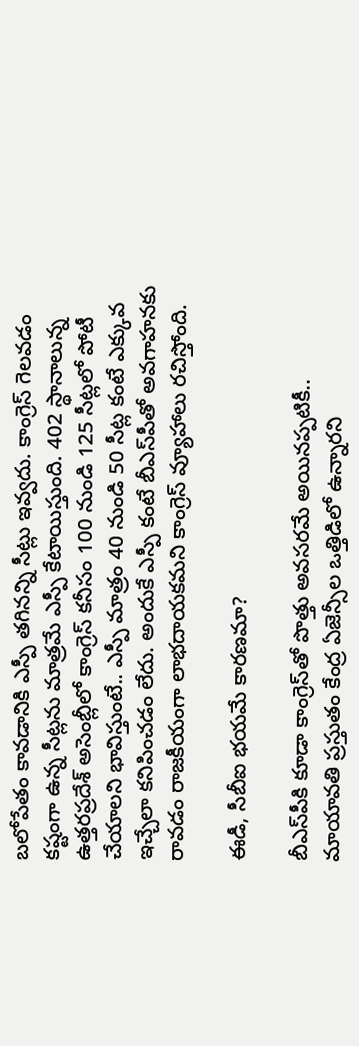బలోపేతం కావడానికి ఎస్పీ తగినన్ని సీట్లు ఇవ్వదు. కాంగ్రెస్ గెలవడం కష్టంగా ఉన్న సీట్లను మాత్రమే ఎస్పీ కేటాయిస్తుంది. 402 స్థానాలున్న ఉత్తరప్రదేశ్ అసెంబ్లీలో కాంగ్రెస్ కనీసం 100 నుండి 125 సీట్లలో పోటీ చేయాలని భావిస్తుంటే.. ఎస్పీ మాత్రం 40 నుండి 50 సీట్ల కంటే ఎక్కువ ఇచ్చేలా కనిపించడం లేదు. అందుకే ఎస్పీ కంటే బీఎస్‌పీతో అవగాహనకు రావడం రాజకీయంగా లాభదాయకమని కాంగ్రెస్ వ్యూహాలు రచిస్తోంది.

ఈడీ, సీబీఐ భయమే కారణమా?

బీఎస్‌పీకి కూడా కాంగ్రెస్‌తో పొత్తు అవసరమే అయినప్పటికీ.. మాయావతి ప్రస్తుతం కేంద్ర ఏజెన్సీల ఒత్తిడిలో ఉన్నారని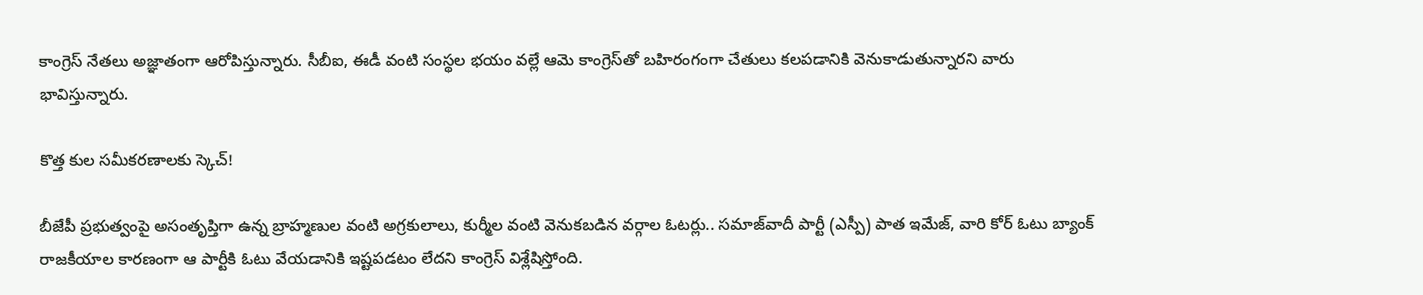కాంగ్రెస్ నేతలు అజ్ఞాతంగా ఆరోపిస్తున్నారు. సీబీఐ, ఈడీ వంటి సంస్థల భయం వల్లే ఆమె కాంగ్రెస్‌తో బహిరంగంగా చేతులు కలపడానికి వెనుకాడుతున్నారని వారు భావిస్తున్నారు.

కొత్త కుల సమీకరణాలకు స్కెచ్!

బీజేపీ ప్రభుత్వంపై అసంతృప్తిగా ఉన్న బ్రాహ్మణుల వంటి అగ్రకులాలు, కుర్మీల వంటి వెనుకబడిన వర్గాల ఓటర్లు.. సమాజ్‌వాదీ పార్టీ (ఎస్పీ) పాత ఇమేజ్, వారి కోర్ ఓటు బ్యాంక్ రాజకీయాల కారణంగా ఆ పార్టీకి ఓటు వేయడానికి ఇష్టపడటం లేదని కాంగ్రెస్ విశ్లేషిస్తోంది.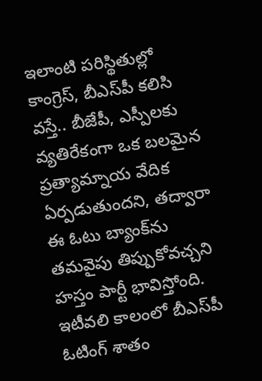ఇలాంటి పరిస్థితుల్లో కాంగ్రెస్, బీఎస్‌పీ కలిసి వస్తే.. బీజేపీ, ఎస్పీలకు వ్యతిరేకంగా ఒక బలమైన ప్రత్యామ్నాయ వేదిక ఏర్పడుతుందని, తద్వారా ఈ ఓటు బ్యాంక్‌ను తమవైపు తిప్పుకోవచ్చని హస్తం పార్టీ భావిస్తోంది. ఇటీవలి కాలంలో బీఎస్‌పీ ఓటింగ్ శాతం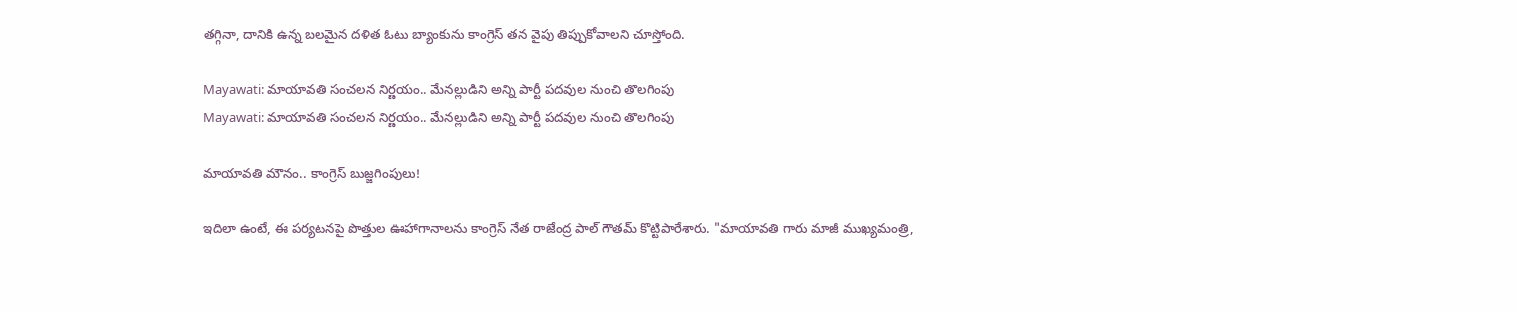తగ్గినా, దానికి ఉన్న బలమైన దళిత ఓటు బ్యాంకును కాంగ్రెస్ తన వైపు తిప్పుకోవాలని చూస్తోంది.

Mayawati: మాయావతి సంచలన నిర్ణయం.. మేనల్లుడిని అన్ని పార్టీ పదవుల నుంచి తొలగింపు
Mayawati: మాయావతి సంచలన నిర్ణయం.. మేనల్లుడిని అన్ని పార్టీ పదవుల నుంచి తొలగింపు

మాయావతి మౌనం.. కాంగ్రెస్ బుజ్జగింపులు!

ఇదిలా ఉంటే, ఈ పర్యటనపై పొత్తుల ఊహాగానాలను కాంగ్రెస్ నేత రాజేంద్ర పాల్ గౌతమ్ కొట్టిపారేశారు. "మాయావతి గారు మాజీ ముఖ్యమంత్రి,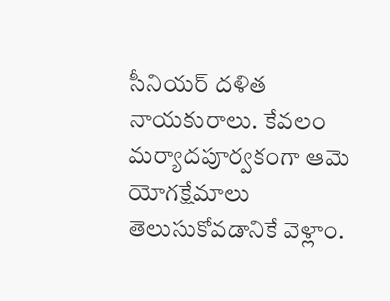సీనియర్ దళిత నాయకురాలు. కేవలం మర్యాదపూర్వకంగా ఆమె యోగక్షేమాలు తెలుసుకోవడానికే వెళ్లాం.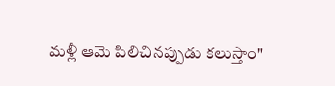మళ్లీ ఆమె పిలిచినప్పుడు కలుస్తాం"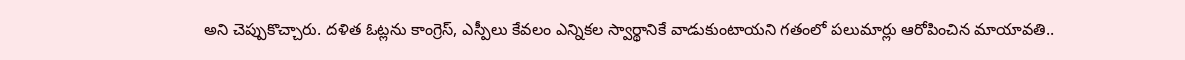అని చెప్పుకొచ్చారు. దళిత ఓట్లను కాంగ్రెస్, ఎస్పీలు కేవలం ఎన్నికల స్వార్థానికే వాడుకుంటాయని గతంలో పలుమార్లు ఆరోపించిన మాయావతి..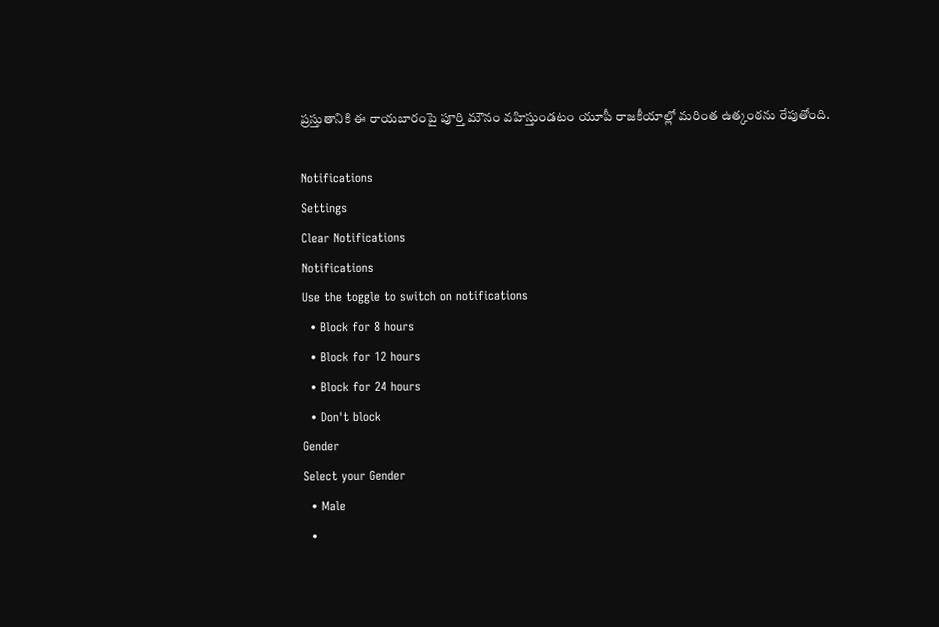ప్రస్తుతానికి ఈ రాయబారంపై పూర్తి మౌనం వహిస్తుండటం యూపీ రాజకీయాల్లో మరింత ఉత్కంఠను రేపుతోంది.

Notifications
Settings
Clear Notifications
Notifications
Use the toggle to switch on notifications
  • Block for 8 hours
  • Block for 12 hours
  • Block for 24 hours
  • Don't block
Gender
Select your Gender
  • Male
  •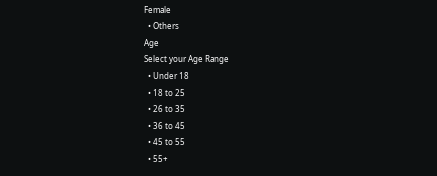Female
  • Others
Age
Select your Age Range
  • Under 18
  • 18 to 25
  • 26 to 35
  • 36 to 45
  • 45 to 55
  • 55+